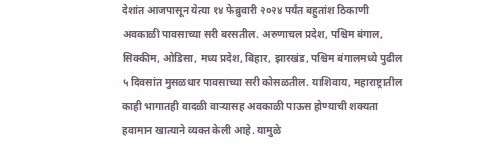देशांत आजपासून येत्या १४ फेब्रुवारी २०२४ पर्यंत बहुतांश ठिकाणी अवकाळी पावसाच्या सरी बरसतील. अरुणाचल प्रदेश, पश्चिम बंगाल, सिक्कीम, ओडिसा, मध्य प्रदेश, बिहार, झारखंड, पश्चिम बंगालमध्ये पुढील ५ दिवसांत मुसळधार पावसाच्या सरी कोसळतील. याशिवाय, महाराष्ट्रातील काही भागातही वादळी वाऱ्यासह अवकाळी पाऊस होण्याची शक्यता हवामान खात्याने व्यक्त केली आहे. यामुळे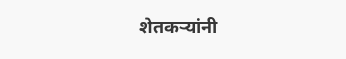शेतकऱ्यांनी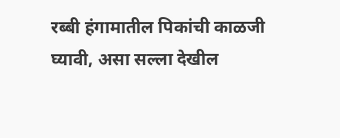रब्बी हंगामातील पिकांची काळजी घ्यावी, असा सल्ला देखील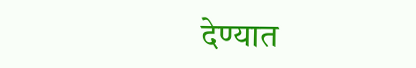देण्यात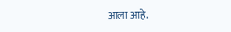आला आहे.